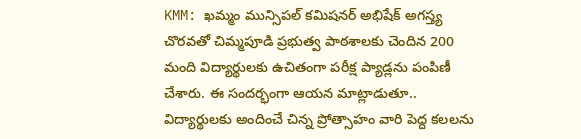KMM: ఖమ్మం మున్సిపల్ కమిషనర్ అభిషేక్ అగస్త్య చొరవతో చిమ్మపూడి ప్రభుత్వ పాఠశాలకు చెందిన 200 మంది విద్యార్థులకు ఉచితంగా పరీక్ష ప్యాడ్లను పంపిణీ చేశారు. ఈ సందర్భంగా ఆయన మాట్లాడుతూ.. విద్యార్థులకు అందించే చిన్న ప్రోత్సాహం వారి పెద్ద కలలను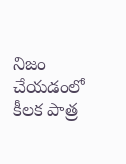నిజం చేయడంలో కీలక పాత్ర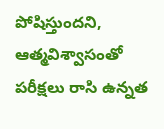పోషిస్తుందని, ఆత్మవిశ్వాసంతో పరీక్షలు రాసి ఉన్నత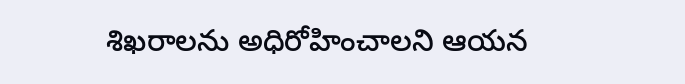శిఖరాలను అధిరోహించాలని ఆయన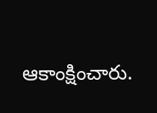ఆకాంక్షించారు.